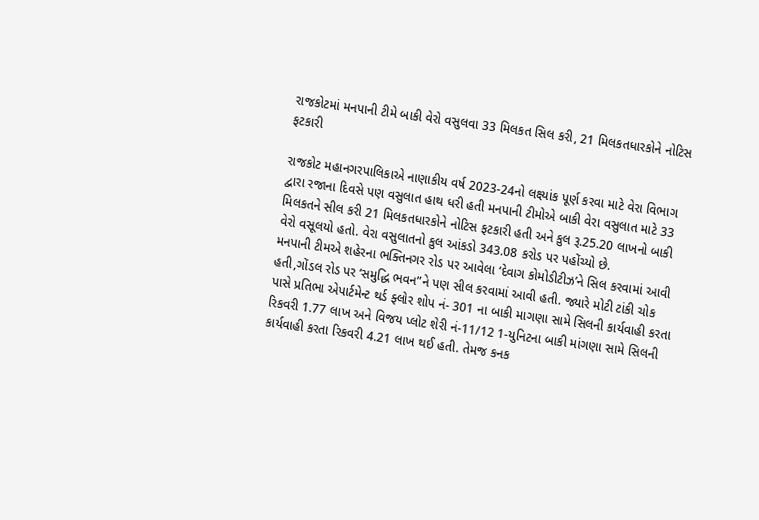રાજકોટમાં મનપાની ટીમે બાકી વેરો વસુલવા 33 મિલકત સિલ કરી, 21 મિલકતધારકોને નોટિસ ફટકારી

રાજકોટ મહાનગરપાલિકાએ નાણાકીય વર્ષ 2023-24નો લક્ષ્યાંક પૂર્ણ કરવા માટે વેરા વિભાગ દ્વારા રજાના દિવસે પણ વસુલાત હાથ ધરી હતી મનપાની ટીમોએ બાકી વેરા વસુલાત માટે 33 મિલકતને સીલ કરી 21 મિલકતધારકોને નોટિસ ફટકારી હતી અને કુલ રૂ.25.20 લાખનો બાકી વેરો વસૂલયો હતો. વેરા વસુલાતનો કુલ આંકડો 343.08 કરોડ પર પહોંચ્યો છે.
મનપાની ટીમએ શહેરના ભક્તિનગર રોડ પર આવેલા ‘દેવાગ કોમોડીટીઝ’ને સિલ કરવામાં આવી હતી,ગોંડલ રોડ પર ‘સમુદ્ધિ ભવન”ને પણ સીલ કરવામાં આવી હતી. જ્યારે મોટી ટાંકી ચોક પાસે પ્રતિભા એપાર્ટમેન્ટ થર્ડ ફ્લોર શોપ નં- 301 ના બાકી માગણા સામે સિલની કાર્યવાહી કરતા રિકવરી 1.77 લાખ અને વિજય પ્લોટ શેરી નં-11/12 1-યુનિટના બાકી માંગણા સામે સિલની કાર્યવાહી કરતા રિકવરી 4.21 લાખ થઈ હતી. તેમજ કનક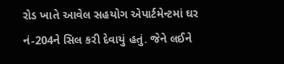રોડ ખાતે આવેલ સહયોગ એપાર્ટમેન્ટમાં ઘર નં-204ને સિલ કરી દેવાયું હતું. જેને લઈને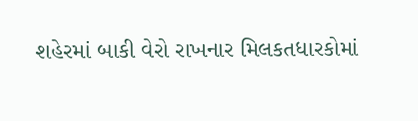શહેરમાં બાકી વેરો રાખનાર મિલકતધારકોમાં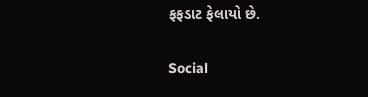ફફડાટ ફેલાયો છે.

Social